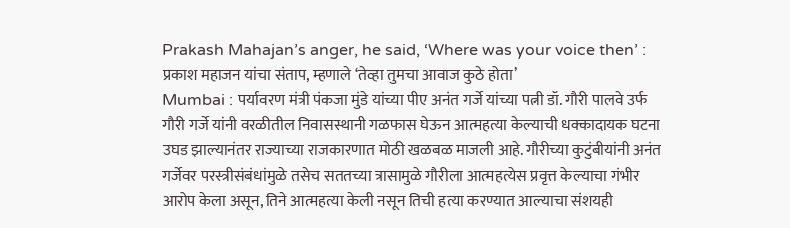Prakash Mahajan’s anger, he said, ‘Where was your voice then’ : प्रकाश महाजन यांचा संताप, म्हणाले ‘तेव्हा तुमचा आवाज कुठे होता’
Mumbai : पर्यावरण मंत्री पंकजा मुंडे यांच्या पीए अनंत गर्जे यांच्या पत्नी डॉ. गौरी पालवे उर्फ गौरी गर्जे यांनी वरळीतील निवासस्थानी गळफास घेऊन आत्महत्या केल्याची धक्कादायक घटना उघड झाल्यानंतर राज्याच्या राजकारणात मोठी खळबळ माजली आहे. गौरीच्या कुटुंबीयांनी अनंत गर्जेवर परस्त्रीसंबंधांमुळे तसेच सततच्या त्रासामुळे गौरीला आत्महत्येस प्रवृत्त केल्याचा गंभीर आरोप केला असून, तिने आत्महत्या केली नसून तिची हत्या करण्यात आल्याचा संशयही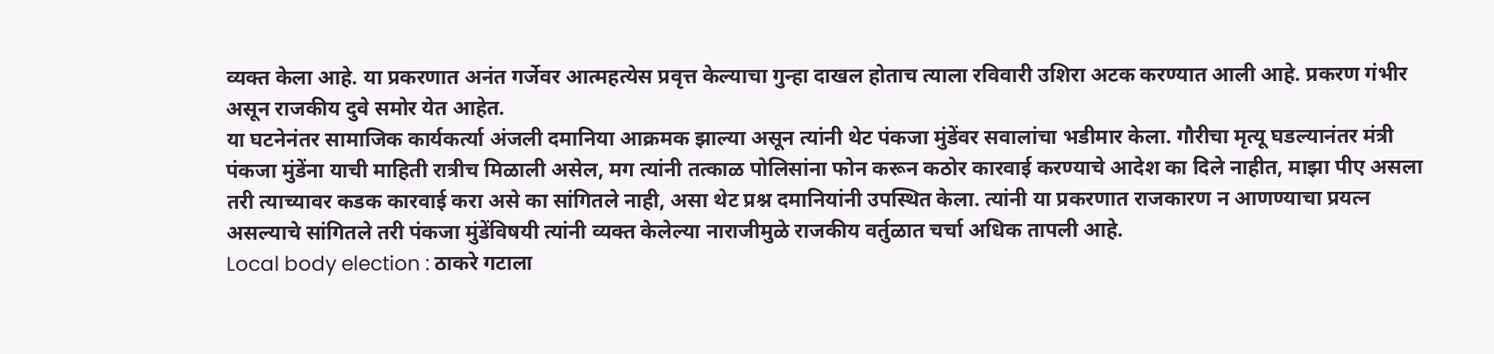व्यक्त केला आहे. या प्रकरणात अनंत गर्जेवर आत्महत्येस प्रवृत्त केल्याचा गुन्हा दाखल होताच त्याला रविवारी उशिरा अटक करण्यात आली आहे. प्रकरण गंभीर असून राजकीय दुवे समोर येत आहेत.
या घटनेनंतर सामाजिक कार्यकर्त्या अंजली दमानिया आक्रमक झाल्या असून त्यांनी थेट पंकजा मुंडेंवर सवालांचा भडीमार केला. गौरीचा मृत्यू घडल्यानंतर मंत्री पंकजा मुंडेंना याची माहिती रात्रीच मिळाली असेल, मग त्यांनी तत्काळ पोलिसांना फोन करून कठोर कारवाई करण्याचे आदेश का दिले नाहीत, माझा पीए असला तरी त्याच्यावर कडक कारवाई करा असे का सांगितले नाही, असा थेट प्रश्न दमानियांनी उपस्थित केला. त्यांनी या प्रकरणात राजकारण न आणण्याचा प्रयत्न असल्याचे सांगितले तरी पंकजा मुंडेंविषयी त्यांनी व्यक्त केलेल्या नाराजीमुळे राजकीय वर्तुळात चर्चा अधिक तापली आहे.
Local body election : ठाकरे गटाला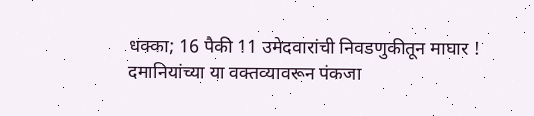धक्का; 16 पैकी 11 उमेदवारांची निवडणुकीतून माघार !
दमानियांच्या या वक्तव्यावरून पंकजा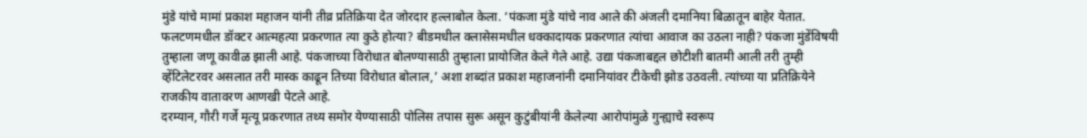मुंडे यांचे मामां प्रकाश महाजन यांनी तीव्र प्रतिक्रिया देत जोरदार हल्लाबोल केला. ‘पंकजा मुंडे यांचे नाव आले की अंजली दमानिया बिळातून बाहेर येतात. फलटणमधील डॉक्टर आत्महत्या प्रकरणात त्या कुठे होत्या? बीडमधील क्लासेसमधील धक्कादायक प्रकरणात त्यांचा आवाज का उठला नाही? पंकजा मुंडेंविषयी तुम्हाला जणू कावीळ झाली आहे. पंकजाच्या विरोधात बोलण्यासाठी तुम्हाला प्रायोजित केले गेले आहे. उद्या पंकजाबद्दल छोटीशी बातमी आली तरी तुम्ही व्हेंटिलेटरवर असलात तरी मास्क काढून तिच्या विरोधात बोलाल,’ अशा शब्दांत प्रकाश महाजनांनी दमानियांवर टीकेची झोड उठवली. त्यांच्या या प्रतिक्रियेने राजकीय वातावरण आणखी पेटले आहे.
दरम्यान, गौरी गर्जे मृत्यू प्रकरणात तथ्य समोर येण्यासाठी पोलिस तपास सुरू असून कुटुंबीयांनी केलेल्या आरोपांमुळे गुन्ह्याचे स्वरूप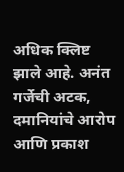अधिक क्लिष्ट झाले आहे. अनंत गर्जेची अटक, दमानियांचे आरोप आणि प्रकाश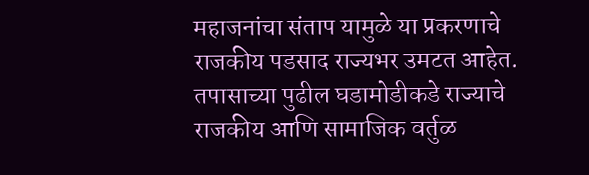महाजनांचा संताप यामुळे या प्रकरणाचे राजकीय पडसाद राज्यभर उमटत आहेत. तपासाच्या पुढील घडामोडीकडे राज्याचे राजकीय आणि सामाजिक वर्तुळ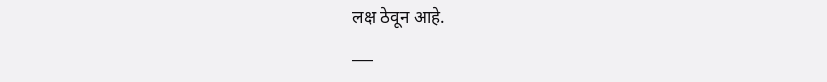लक्ष ठेवून आहे.
___